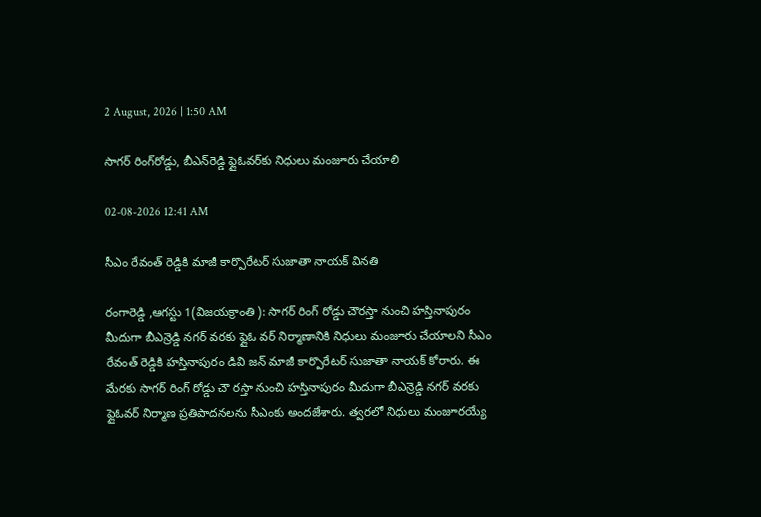2 August, 2026 | 1:50 AM

సాగర్ రింగ్‌రోడ్డు, బీఎన్‌రెడ్డి ఫ్లైఓవర్‌కు నిధులు మంజూరు చేయాలి

02-08-2026 12:41 AM

సీఎం రేవంత్ రెడ్డికి మాజీ కార్పొరేటర్ సుజాతా నాయక్ వినతి

రంగారెడ్డి ,ఆగస్టు 1(విజయక్రాంతి ): సాగర్ రింగ్ రోడ్డు చౌరస్తా నుంచి హస్తినాపురం మీదుగా బీఎన్రెడ్డి నగర్ వరకు ఫ్లైఓ వర్ నిర్మాణానికి నిధులు మంజూరు చేయాలని సీఎం రేవంత్ రెడ్డికి హస్తినాపురం డివి జన్ మాజీ కార్పొరేటర్ సుజాతా నాయక్ కోరారు. ఈ మేరకు సాగర్ రింగ్ రోడ్డు చౌ రస్తా నుంచి హస్తినాపురం మీదుగా బీఎన్రెడ్డి నగర్ వరకు ఫ్లైఓవర్ నిర్మాణ ప్రతిపాదనలను సీఎంకు అందజేశారు. త్వరలో నిధులు మంజూరయ్యే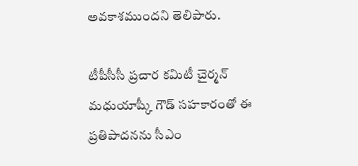అవకాశముందని తెలిపారు.

టీపీసీసీ ప్రచార కమిటీ చైర్మన్ మధుయాష్కీ గౌడ్ సహకారంతో ఈ ప్రతిపాదనను సీఎం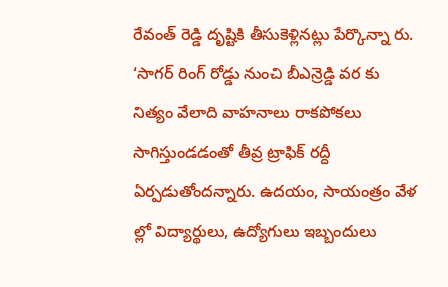రేవంత్ రెడ్డి దృష్టికి తీసుకెళ్లినట్లు పేర్కొన్నా రు. ‘సాగర్ రింగ్ రోడ్డు నుంచి బీఎన్రెడ్డి వర కు నిత్యం వేలాది వాహనాలు రాకపోకలు సాగిస్తుండడంతో తీవ్ర ట్రాఫిక్ రద్దీ ఏర్పడుతోందన్నారు. ఉదయం, సాయంత్రం వేళ ల్లో విద్యార్థులు, ఉద్యోగులు ఇబ్బందులు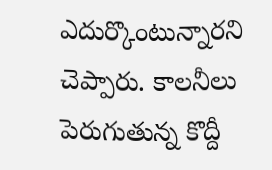ఎదుర్కొంటున్నారని చెప్పారు. కాలనీలు పెరుగుతున్న కొద్దీ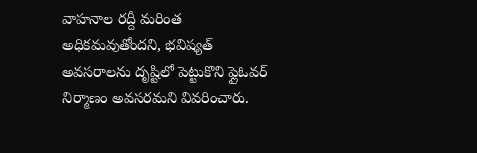వాహనాల రద్దీ మరింత అధికమవుతోందని, భవిష్యత్ అవసరాలను దృష్టిలో పెట్టుకొని ఫ్లైఓవర్ నిర్మాణం అవసరమని వివరించారు.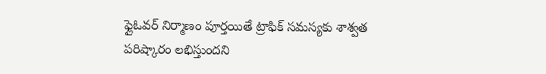ఫ్లైఓవర్ నిర్మాణం పూర్తయితే ట్రాఫిక్ సమస్యకు శాశ్వత పరిష్కారం లభిస్తుందని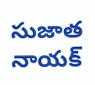సుజాత నాయక్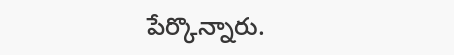పేర్కొన్నారు.